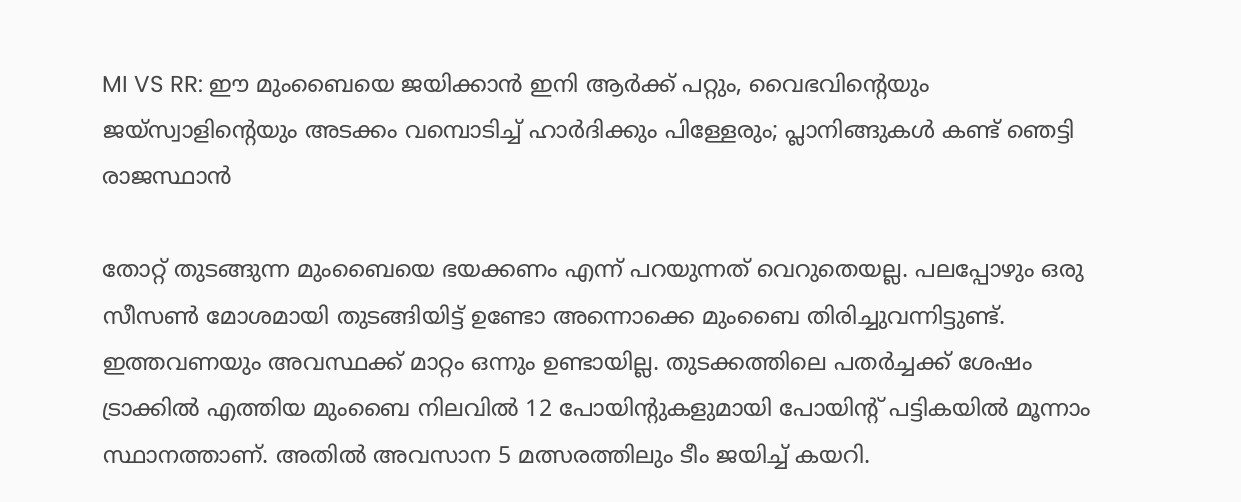MI VS RR: ഈ മുംബൈയെ ജയിക്കാൻ ഇനി ആർക്ക് പറ്റും, വൈഭവിന്റെയും ജയ്‌സ്വാളിന്റെയും അടക്കം വമ്പൊടിച്ച് ഹാർദിക്കും പിള്ളേരും; പ്ലാനിങ്ങുകൾ കണ്ട് ഞെട്ടി രാജസ്ഥാൻ

തോറ്റ് തുടങ്ങുന്ന മുംബൈയെ ഭയക്കണം എന്ന് പറയുന്നത് വെറുതെയല്ല. പലപ്പോഴും ഒരു സീസൺ മോശമായി തുടങ്ങിയിട്ട് ഉണ്ടോ അന്നൊക്കെ മുംബൈ തിരിച്ചുവന്നിട്ടുണ്ട്. ഇത്തവണയും അവസ്ഥക്ക് മാറ്റം ഒന്നും ഉണ്ടായില്ല. തുടക്കത്തിലെ പതർച്ചക്ക് ശേഷം ട്രാക്കിൽ എത്തിയ മുംബൈ നിലവിൽ 12 പോയിന്റുകളുമായി പോയിന്റ് പട്ടികയിൽ മൂന്നാം സ്ഥാനത്താണ്. അതിൽ അവസാന 5 മത്സരത്തിലും ടീം ജയിച്ച് കയറി.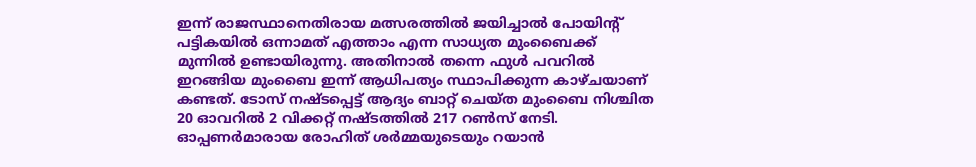ഇന്ന് രാജസ്ഥാനെതിരായ മത്സരത്തിൽ ജയിച്ചാൽ പോയിന്റ് പട്ടികയിൽ ഒന്നാമത് എത്താം എന്ന സാധ്യത മുംബൈക്ക് മുന്നിൽ ഉണ്ടായിരുന്നു. അതിനാൽ തന്നെ ഫുൾ പവറിൽ ഇറങ്ങിയ മുംബൈ ഇന്ന് ആധിപത്യം സ്ഥാപിക്കുന്ന കാഴ്ചയാണ് കണ്ടത്. ടോസ് നഷ്ടപ്പെട്ട് ആദ്യം ബാറ്റ് ചെയ്ത മുംബൈ നിശ്ചിത 20 ഓവറിൽ 2 വിക്കറ്റ് നഷ്ടത്തിൽ 217 റൺസ് നേടി. ഓപ്പണർമാരായ രോഹിത് ശർമ്മയുടെയും റയാൻ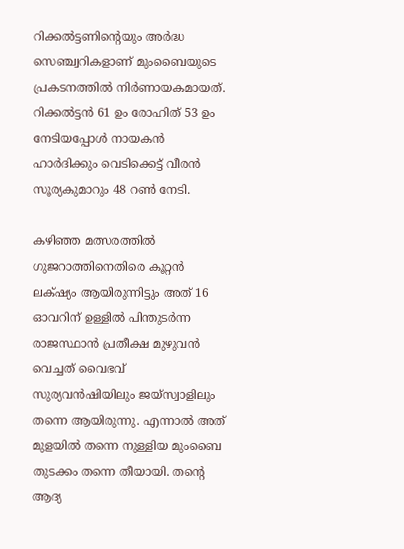റിക്കൽട്ടണിന്റെയും അർദ്ധ സെഞ്ച്വറികളാണ് മുംബൈയുടെ പ്രകടനത്തിൽ നിർണായകമായത്. റിക്കൽട്ടൻ 61 ഉം രോഹിത് 53 ഉം നേടിയപ്പോൾ നായകൻ ഹാർദിക്കും വെടിക്കെട്ട് വീരൻ സൂര്യകുമാറും 48 റൺ നേടി.

കഴിഞ്ഞ മത്സരത്തിൽ ഗുജറാത്തിനെതിരെ കൂറ്റൻ ലക്‌ഷ്യം ആയിരുന്നിട്ടും അത് 16 ഓവറിന് ഉള്ളിൽ പിന്തുടർന്ന രാജസ്ഥാൻ പ്രതീക്ഷ മുഴുവൻ വെച്ചത് വൈഭവ് സുര്യവൻഷിയിലും ജയ്‌സ്വാളിലും തന്നെ ആയിരുന്നു. എന്നാൽ അത് മുളയിൽ തന്നെ നുള്ളിയ മുംബൈ തുടക്കം തന്നെ തീയായി. തന്റെ ആദ്യ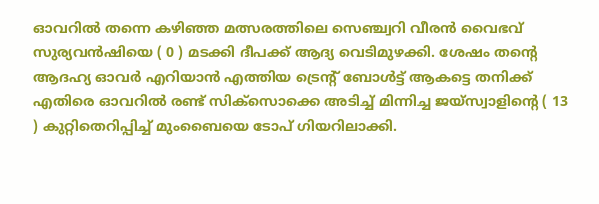ഓവറിൽ തന്നെ കഴിഞ്ഞ മത്സരത്തിലെ സെഞ്ച്വറി വീരൻ വൈഭവ് സുര്യവൻഷിയെ ( 0 ) മടക്കി ദീപക്ക് ആദ്യ വെടിമുഴക്കി. ശേഷം തന്റെ ആദഹ്യ ഓവർ എറിയാൻ എത്തിയ ട്രെന്റ് ബോൾട്ട് ആകട്ടെ തനിക്ക് എതിരെ ഓവറിൽ രണ്ട് സിക്സൊക്കെ അടിച്ച് മിന്നിച്ച ജയ്‌സ്വാളിന്റെ ( 13 ) കുറ്റിതെറിപ്പിച്ച് മുംബൈയെ ടോപ് ഗിയറിലാക്കി.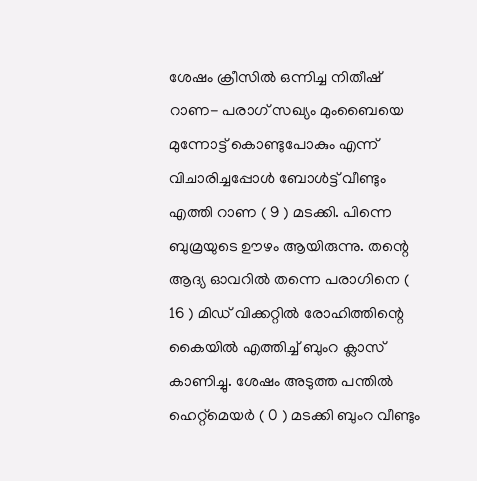ശേഷം ക്രീസിൽ ഒന്നിച്ച നിതീഷ് റാണ- പരാഗ് സഖ്യം മുംബൈയെ മുന്നോട്ട് കൊണ്ടുപോകും എന്ന് വിചാരിച്ചപ്പോൾ ബോൾട്ട് വീണ്ടും എത്തി റാണ ( 9 ) മടക്കി. പിന്നെ ബുമ്രയുടെ ഊഴം ആയിരുന്നു. തന്റെ ആദ്യ ഓവറിൽ തന്നെ പരാഗിനെ ( 16 ) മിഡ് വിക്കറ്റിൽ രോഹിത്തിന്റെ കൈയിൽ എത്തിച്ച് ബുംറ ക്ലാസ് കാണിച്ചു. ശേഷം അടുത്ത പന്തിൽ ഹെറ്റ്മെയർ ( 0 ) മടക്കി ബുംറ വീണ്ടും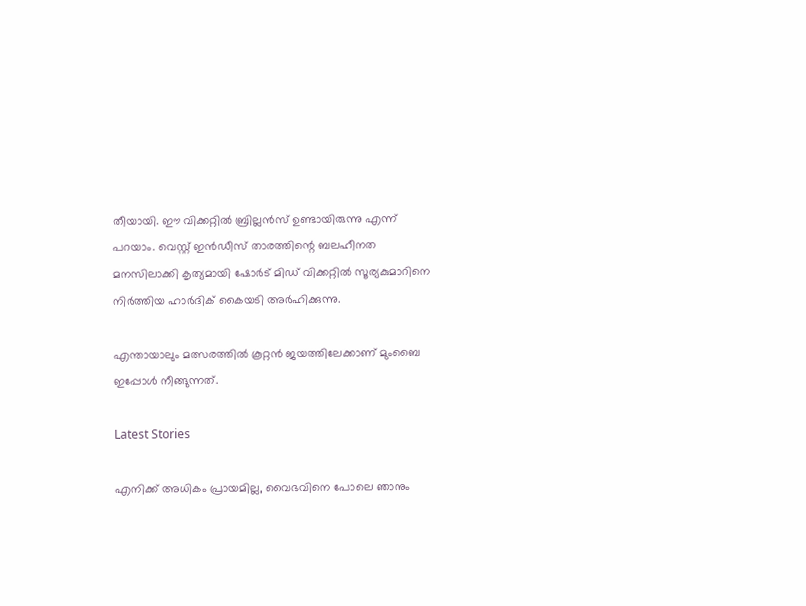തീയായി. ഈ വിക്കറ്റിൽ ബ്രില്ലൻസ് ഉണ്ടായിരുന്നു എന്ന് പറയാം. വെസ്റ്റ് ഇൻഡീസ് താരത്തിന്റെ ബലഹീനത മനസിലാക്കി കൃത്യമായി ഷോർട് മിഡ് വിക്കറ്റിൽ സൂര്യകുമാറിനെ നിർത്തിയ ഹാർദിക് കൈയടി അർഹിക്കുന്നു.

എന്തായാലും മത്സരത്തിൽ കൂറ്റൻ ജയത്തിലേക്കാണ് മുംബൈ ഇപ്പോൾ നീങ്ങുന്നത്.

Latest Stories

എനിക്ക് അധികം പ്രായമില്ല, വൈഭവിനെ പോലെ ഞാനും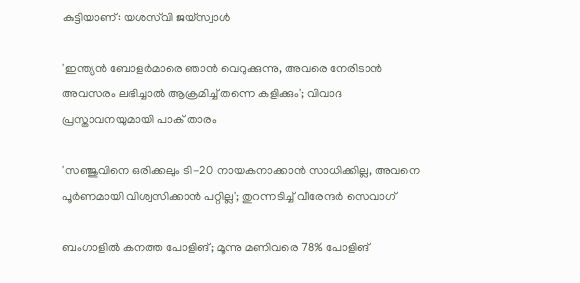കുട്ടിയാണ്: യശസ്‌വി ജയ്‌സ്വാൾ

'ഇന്ത്യൻ ബോളർമാരെ ഞാൻ വെറുക്കുന്നു, അവരെ നേരിടാൻ അവസരം ലഭിച്ചാൽ ആക്രമിച്ച് തന്നെ കളിക്കും'; വിവാദ പ്രസ്താവനയുമായി പാക് താരം

'സഞ്ജുവിനെ ഒരിക്കലും ടി-20 നായകനാക്കാൻ സാധിക്കില്ല, അവനെ പൂർണമായി വിശ്വസിക്കാൻ പറ്റില്ല'; തുറന്നടിച്ച് വീരേന്ദര്‍ സെവാഗ്

ബംഗാളില്‍ കനത്ത പോളിങ്; മൂന്നു മണിവരെ 78% പോളിങ്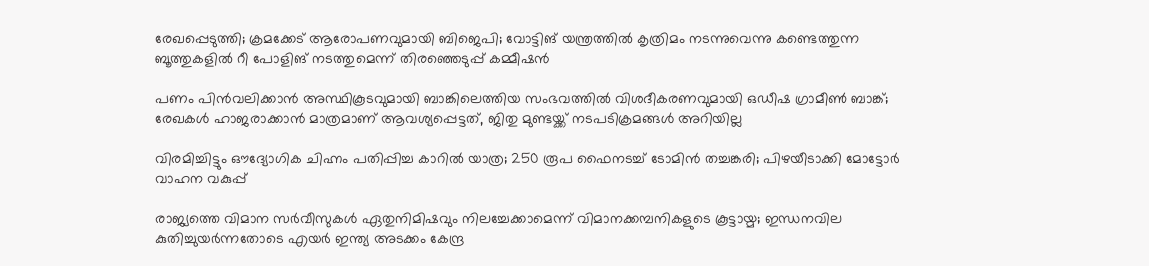രേഖപ്പെടുത്തി; ക്രമക്കേട് ആരോപണവുമായി ബിജെപി; വോട്ടിങ് യന്ത്രത്തില്‍ കൃത്രിമം നടന്നുവെന്നു കണ്ടെത്തുന്ന ബൂത്തുകളില്‍ റീ പോളിങ് നടത്തുമെന്ന് തിരഞ്ഞെടുപ്പ് കമ്മീഷന്‍

പണം പിന്‍വലിക്കാന്‍ അസ്ഥികൂടവുമായി ബാങ്കിലെത്തിയ സംഭവത്തില്‍ വിശദീകരണവുമായി ഒഡീഷ ഗ്രാമീണ്‍ ബാങ്ക്; രേഖകള്‍ ഹാജരാക്കാന്‍ മാത്രമാണ് ആവശ്യപ്പെട്ടത്, ജിതു മുണ്ടയ്ക്ക് നടപടിക്രമങ്ങള്‍ അറിയില്ല

വിരമിച്ചിട്ടും ഔദ്യോഗിക ചിഹ്നം പതിപ്പിച്ച കാറിൽ യാത്ര; 250 രൂപ ഫൈനടച്ച് ടോമിൻ ത‍ച്ചങ്കരി; പിഴയീ‌ടാക്കി മോട്ടോർ വാഹന വകുപ്പ്

രാജ്യത്തെ വിമാന സര്‍വീസുകള്‍ ഏതുനിമിഷവും നിലച്ചേക്കാമെന്ന് വിമാനക്കമ്പനികളുടെ കൂട്ടായ്മ; ഇന്ധനവില കുതിച്ചുയര്‍ന്നതോടെ എയര്‍ ഇന്ത്യ അടക്കം കേന്ദ്ര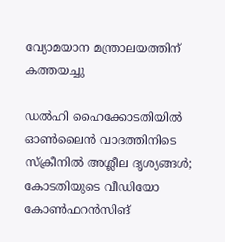വ്യോമയാന മന്ത്രാലയത്തിന് കത്തയച്ചു

ഡല്‍ഹി ഹൈക്കോടതിയില്‍ ഓണ്‍ലൈന്‍ വാദത്തിനിടെ സ്‌ക്രീനില്‍ അശ്ലീല ദൃശ്യങ്ങള്‍; കോടതിയുടെ വീഡിയോ കോണ്‍ഫറന്‍സിങ്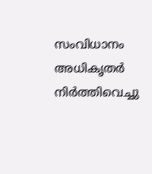സംവിധാനം അധികൃതര്‍ നിര്‍ത്തിവെച്ചു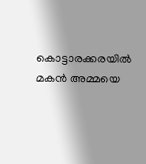കൊട്ടാരക്കരയിൽ മകൻ അമ്മയെ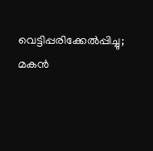വെട്ടിപ്പരിക്കേൽപ്പിച്ചു; മകൻ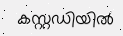കസ്റ്റഡിയിൽ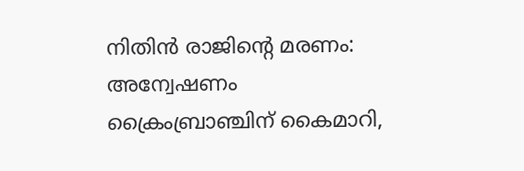നിതിൻ രാജിന്റെ മരണം: അന്വേഷണം ക്രൈംബ്രാഞ്ചിന് കൈമാറി,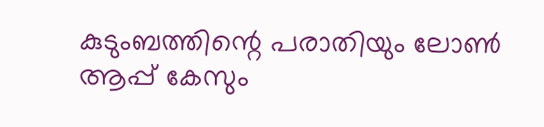കുടുംബത്തിന്റെ പരാതിയും ലോൺ ആപ്പ് കേസും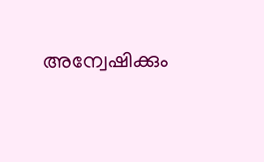അന്വേഷിക്കും